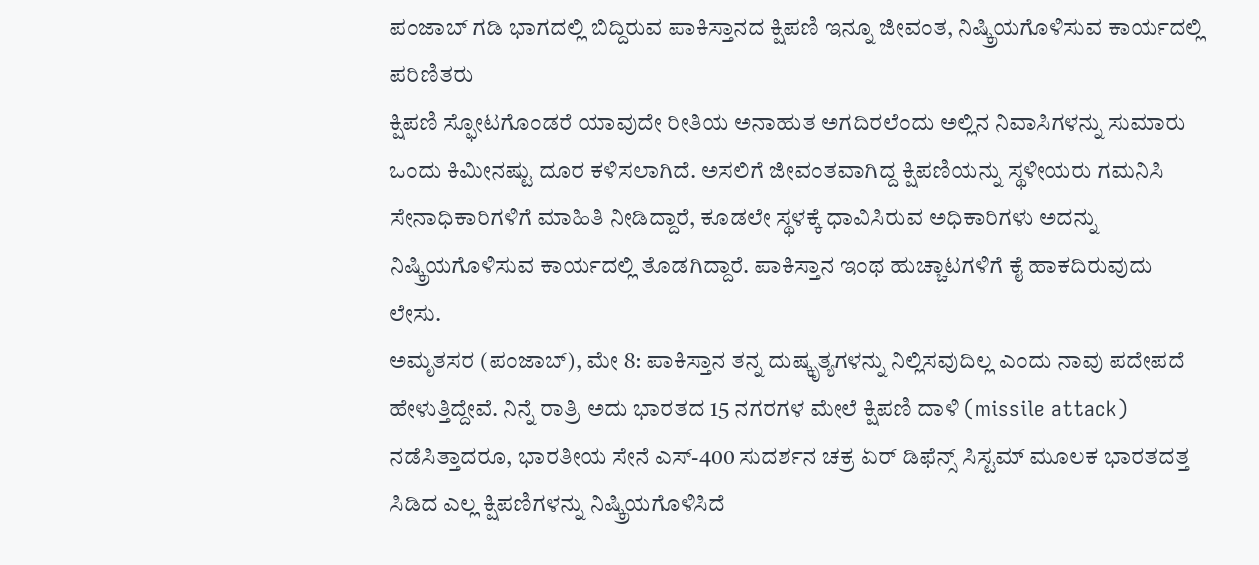ಪಂಜಾಬ್ ಗಡಿ ಭಾಗದಲ್ಲಿ ಬಿದ್ದಿರುವ ಪಾಕಿಸ್ತಾನದ ಕ್ಷಿಪಣಿ ಇನ್ನೂ ಜೀವಂತ, ನಿಷ್ಕ್ರಿಯಗೊಳಿಸುವ ಕಾರ್ಯದಲ್ಲಿ ಪರಿಣಿತರು
ಕ್ಷಿಪಣಿ ಸ್ಫೋಟಗೊಂಡರೆ ಯಾವುದೇ ರೀತಿಯ ಅನಾಹುತ ಅಗದಿರಲೆಂದು ಅಲ್ಲಿನ ನಿವಾಸಿಗಳನ್ನು ಸುಮಾರು ಒಂದು ಕಿಮೀನಷ್ಟು ದೂರ ಕಳಿಸಲಾಗಿದೆ. ಅಸಲಿಗೆ ಜೀವಂತವಾಗಿದ್ದ ಕ್ಷಿಪಣಿಯನ್ನು ಸ್ಥಳೀಯರು ಗಮನಿಸಿ ಸೇನಾಧಿಕಾರಿಗಳಿಗೆ ಮಾಹಿತಿ ನೀಡಿದ್ದಾರೆ, ಕೂಡಲೇ ಸ್ಥಳಕ್ಕೆ ಧಾವಿಸಿರುವ ಅಧಿಕಾರಿಗಳು ಅದನ್ನು ನಿಷ್ಕ್ರಿಯಗೊಳಿಸುವ ಕಾರ್ಯದಲ್ಲಿ ತೊಡಗಿದ್ದಾರೆ. ಪಾಕಿಸ್ತಾನ ಇಂಥ ಹುಚ್ಚಾಟಗಳಿಗೆ ಕೈ ಹಾಕದಿರುವುದು ಲೇಸು.
ಅಮೃತಸರ (ಪಂಜಾಬ್), ಮೇ 8: ಪಾಕಿಸ್ತಾನ ತನ್ನ ದುಷ್ಕೃತ್ಯಗಳನ್ನು ನಿಲ್ಲಿಸವುದಿಲ್ಲ ಎಂದು ನಾವು ಪದೇಪದೆ ಹೇಳುತ್ತಿದ್ದೇವೆ. ನಿನ್ನೆ ರಾತ್ರಿ ಅದು ಭಾರತದ 15 ನಗರಗಳ ಮೇಲೆ ಕ್ಷಿಪಣಿ ದಾಳಿ (missile attack) ನಡೆಸಿತ್ತಾದರೂ, ಭಾರತೀಯ ಸೇನೆ ಎಸ್-400 ಸುದರ್ಶನ ಚಕ್ರ ಏರ್ ಡಿಫೆನ್ಸ್ ಸಿಸ್ಟಮ್ ಮೂಲಕ ಭಾರತದತ್ತ ಸಿಡಿದ ಎಲ್ಲ ಕ್ಷಿಪಣಿಗಳನ್ನು ನಿಷ್ಕ್ರಿಯಗೊಳಿಸಿದೆ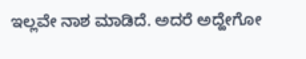ಇಲ್ಲವೇ ನಾಶ ಮಾಡಿದೆ. ಅದರೆ ಅದ್ಹೇಗೋ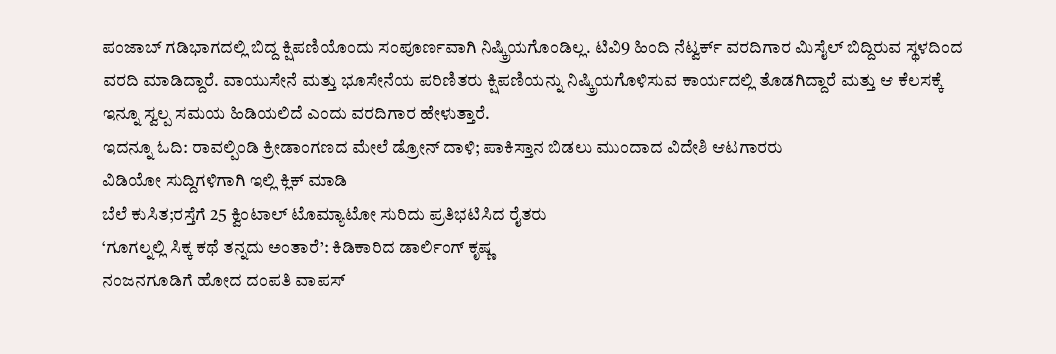ಪಂಜಾಬ್ ಗಡಿಭಾಗದಲ್ಲಿ ಬಿದ್ದ ಕ್ಷಿಪಣಿಯೊಂದು ಸಂಪೂರ್ಣವಾಗಿ ನಿಷ್ಕ್ರಿಯಗೊಂಡಿಲ್ಲ. ಟಿವಿ9 ಹಿಂದಿ ನೆಟ್ವರ್ಕ್ ವರದಿಗಾರ ಮಿಸೈಲ್ ಬಿದ್ದಿರುವ ಸ್ಥಳದಿಂದ ವರದಿ ಮಾಡಿದ್ದಾರೆ. ವಾಯುಸೇನೆ ಮತ್ತು ಭೂಸೇನೆಯ ಪರಿಣಿತರು ಕ್ಷಿಪಣಿಯನ್ನು ನಿಷ್ಕ್ರಿಯಗೊಳಿಸುವ ಕಾರ್ಯದಲ್ಲಿ ತೊಡಗಿದ್ದಾರೆ ಮತ್ತು ಆ ಕೆಲಸಕ್ಕೆ ಇನ್ನೂ ಸ್ವಲ್ಪ ಸಮಯ ಹಿಡಿಯಲಿದೆ ಎಂದು ವರದಿಗಾರ ಹೇಳುತ್ತಾರೆ.
ಇದನ್ನೂ ಓದಿ: ರಾವಲ್ಪಿಂಡಿ ಕ್ರೀಡಾಂಗಣದ ಮೇಲೆ ಡ್ರೋನ್ ದಾಳಿ; ಪಾಕಿಸ್ತಾನ ಬಿಡಲು ಮುಂದಾದ ವಿದೇಶಿ ಆಟಗಾರರು
ವಿಡಿಯೋ ಸುದ್ದಿಗಳಿಗಾಗಿ ಇಲ್ಲಿ ಕ್ಲಿಕ್ ಮಾಡಿ
ಬೆಲೆ ಕುಸಿತ;ರಸ್ತೆಗೆ 25 ಕ್ವಿಂಟಾಲ್ ಟೊಮ್ಯಾಟೋ ಸುರಿದು ಪ್ರತಿಭಟಿಸಿದ ರೈತರು
‘ಗೂಗಲ್ನಲ್ಲಿ ಸಿಕ್ಕ ಕಥೆ ತನ್ನದು ಅಂತಾರೆ’: ಕಿಡಿಕಾರಿದ ಡಾರ್ಲಿಂಗ್ ಕೃಷ್ಣ
ನಂಜನಗೂಡಿಗೆ ಹೋದ ದಂಪತಿ ವಾಪಸ್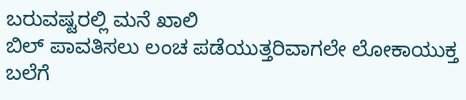ಬರುವಷ್ಟರಲ್ಲಿ ಮನೆ ಖಾಲಿ
ಬಿಲ್ ಪಾವತಿಸಲು ಲಂಚ ಪಡೆಯುತ್ತರಿವಾಗಲೇ ಲೋಕಾಯುಕ್ತ ಬಲೆಗೆ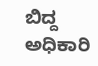ಬಿದ್ದ ಅಧಿಕಾರಿ